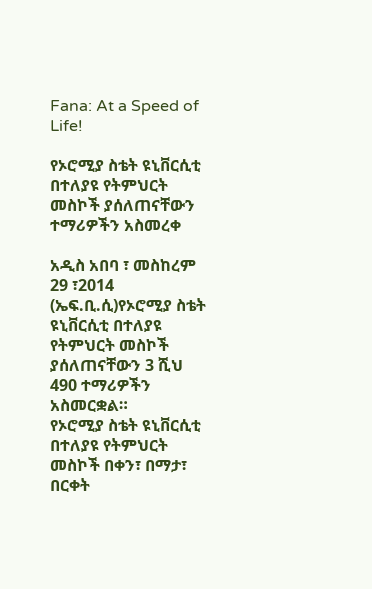Fana: At a Speed of Life!

የኦሮሚያ ስቴት ዩኒቨርሲቲ በተለያዩ የትምህርት መስኮች ያሰለጠናቸውን ተማሪዎችን አስመረቀ

አዲስ አበባ ፣ መስከረም 29 ፣2014 (ኤፍ.ቢ.ሲ)የኦሮሚያ ስቴት ዩኒቨርሲቲ በተለያዩ የትምህርት መስኮች ያሰለጠናቸውን 3 ሺህ 490 ተማሪዎችን አስመርቋል።
የኦሮሚያ ስቴት ዩኒቨርሲቲ በተለያዩ የትምህርት መስኮች በቀን፣ በማታ፣ በርቀት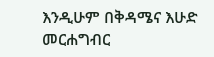እንዲሁም በቅዳሜና እሁድ መርሐግብር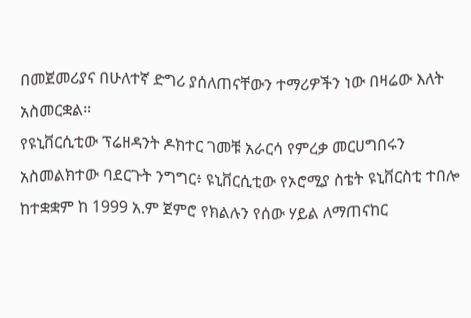በመጀመሪያና በሁለተኛ ድግሪ ያሰለጠናቸውን ተማሪዎችን ነው በዛሬው እለት አስመርቋል።
የዩኒቨርሲቲው ፕሬዘዳንት ዶክተር ገመቹ አራርሳ የምረቃ መርሀግበሩን አስመልክተው ባደርጉት ንግግር፥ ዩኒቨርሲቲው የኦሮሚያ ስቴት ዩኒቨርስቲ ተበሎ ከተቋቋም ከ 1999 አ.ም ጀምሮ የክልሉን የሰው ሃይል ለማጠናከር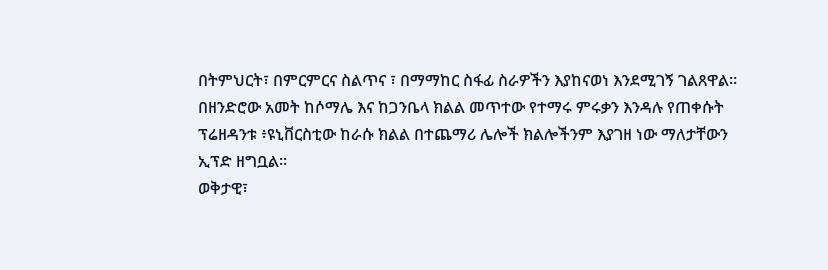በትምህርት፣ በምርምርና ስልጥና ፣ በማማከር ስፋፊ ስራዎችን እያከናወነ እንደሚገኝ ገልጸዋል።
በዘንድሮው አመት ከሶማሌ እና ከጋንቤላ ክልል መጥተው የተማሩ ምሩቃን እንዳሉ የጠቀሱት ፕሬዘዳንቱ ፥ዩኒቨርስቲው ከራሱ ክልል በተጨማሪ ሌሎች ክልሎችንም እያገዘ ነው ማለታቸውን ኢፕድ ዘግቧል።
ወቅታዊ፣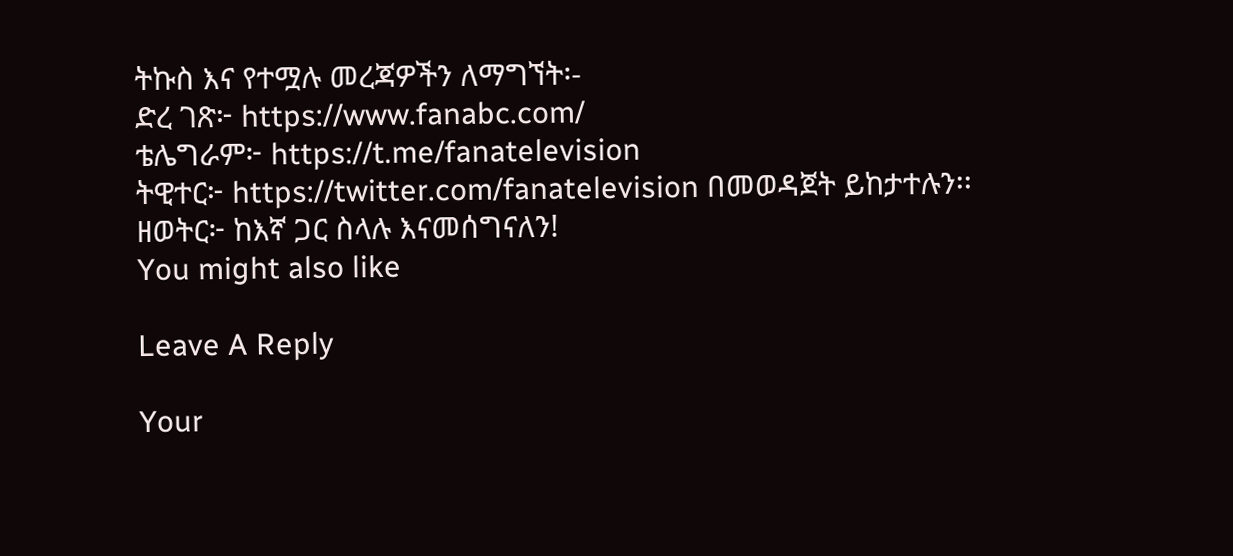ትኩስ እና የተሟሉ መረጃዎችን ለማግኘት፡-
ድረ ገጽ፦ https://www.fanabc.com/
ቴሌግራም፦ https://t.me/fanatelevision
ትዊተር፦ https://twitter.com/fanatelevision በመወዳጀት ይከታተሉን፡፡
ዘወትር፦ ከእኛ ጋር ስላሉ እናመሰግናለን!
You might also like

Leave A Reply

Your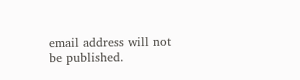email address will not be published.